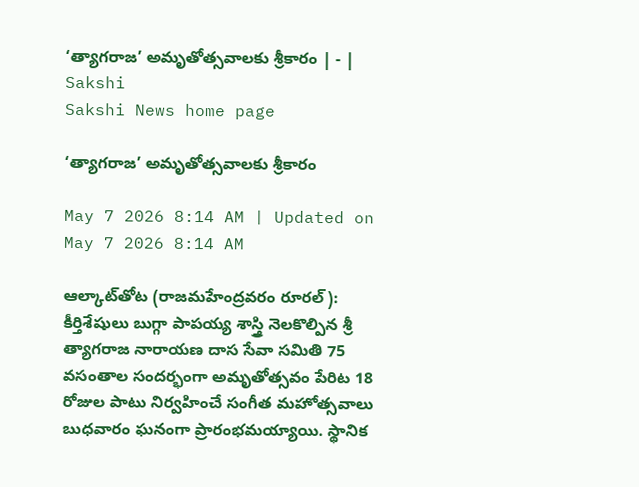‘త్యాగరాజ’ అమృతోత్సవాలకు శ్రీకారం | - | Sakshi
Sakshi News home page

‘త్యాగరాజ’ అమృతోత్సవాలకు శ్రీకారం

May 7 2026 8:14 AM | Updated on May 7 2026 8:14 AM

ఆల్కాట్‌తోట (రాజమహేంద్రవరం రూరల్‌): కీర్తిశేషులు బుగ్గా పాపయ్య శాస్త్రి నెలకొల్పిన శ్రీ త్యాగరాజ నారాయణ దాస సేవా సమితి 75 వసంతాల సందర్భంగా అమృతోత్సవం పేరిట 18 రోజుల పాటు నిర్వహించే సంగీత మహోత్సవాలు బుధవారం ఘనంగా ప్రారంభమయ్యాయి. స్థానిక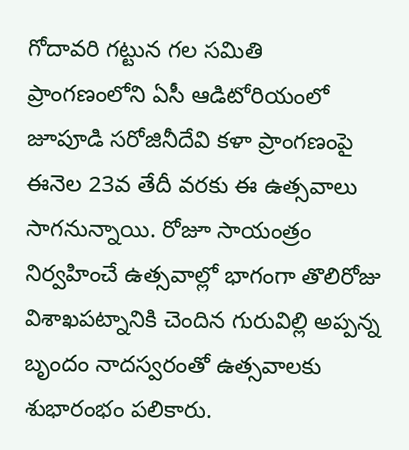గోదావరి గట్టున గల సమితి ప్రాంగణంలోని ఏసీ ఆడిటోరియంలో జూపూడి సరోజినీదేవి కళా ప్రాంగణంపై ఈనెల 23వ తేదీ వరకు ఈ ఉత్సవాలు సాగనున్నాయి. రోజూ సాయంత్రం నిర్వహించే ఉత్సవాల్లో భాగంగా తొలిరోజు విశాఖపట్నానికి చెందిన గురువిల్లి అప్పన్న బృందం నాదస్వరంతో ఉత్సవాలకు శుభారంభం పలికారు.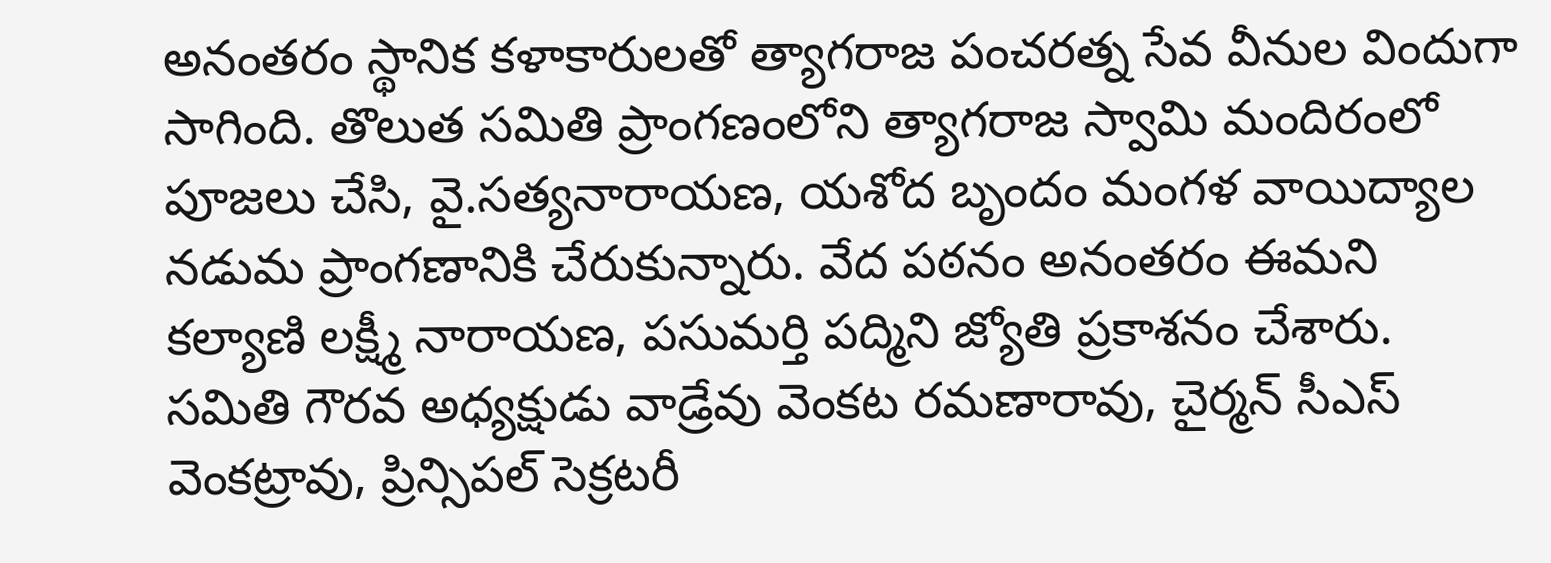అనంతరం స్థానిక కళాకారులతో త్యాగరాజ పంచరత్న సేవ వీనుల విందుగా సాగింది. తొలుత సమితి ప్రాంగణంలోని త్యాగరాజ స్వామి మందిరంలో పూజలు చేసి, వై.సత్యనారాయణ, యశోద బృందం మంగళ వాయిద్యాల నడుమ ప్రాంగణానికి చేరుకున్నారు. వేద పఠనం అనంతరం ఈమని కల్యాణి లక్ష్మీ నారాయణ, పసుమర్తి పద్మిని జ్యోతి ప్రకాశనం చేశారు. సమితి గౌరవ అధ్యక్షుడు వాడ్రేవు వెంకట రమణారావు, చైర్మన్‌ సీఎస్‌ వెంకట్రావు, ప్రిన్సిపల్‌ సెక్రటరీ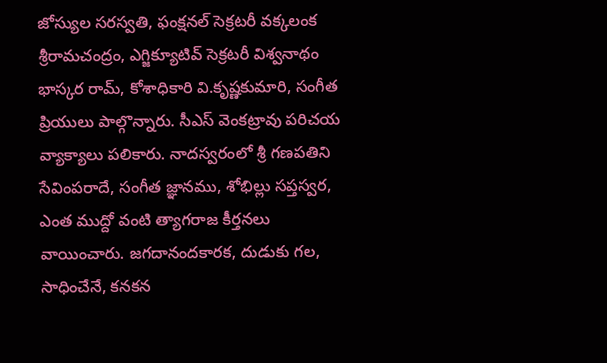జోస్యుల సరస్వతి, ఫంక్షనల్‌ సెక్రటరీ వక్కలంక శ్రీరామచంద్రం, ఎగ్జిక్యూటివ్‌ సెక్రటరీ విశ్వనాథం భాస్కర రామ్‌, కోశాధికారి వి.కృష్ణకుమారి, సంగీత ప్రియులు పాల్గొన్నారు. సీఎస్‌ వెంకట్రావు పరిచయ వ్యాక్యాలు పలికారు. నాదస్వరంలో శ్రీ గణపతిని సేవింపరాదే, సంగీత జ్ఞానము, శోభిల్లు సప్తస్వర, ఎంత ముద్దో వంటి త్యాగరాజ కీర్తనలు వాయించారు. జగదానందకారక, దుడుకు గల, సాధించేనే, కనకన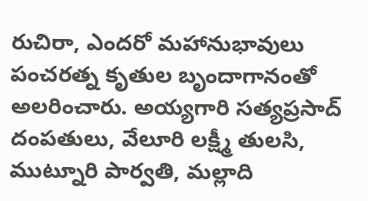రుచిరా, ఎందరో మహానుభావులు పంచరత్న కృతుల బృందాగానంతో అలరించారు. అయ్యగారి సత్యప్రసాద్‌ దంపతులు, వేలూరి లక్ష్మీ తులసి, ముట్నూరి పార్వతి, మల్లాది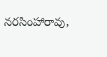నరసింహారావు,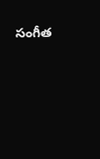సంగీత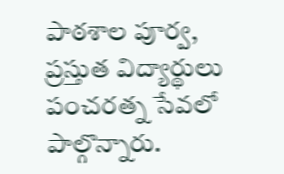పాఠశాల పూర్వ, ప్రస్తుత విద్యార్థులు పంచరత్న సేవలో పాల్గొన్నారు.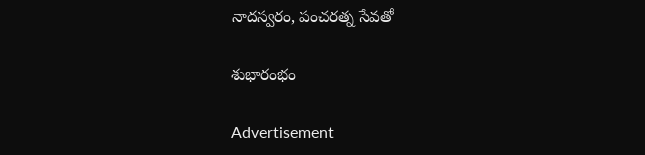నాదస్వరం, పంచరత్న సేవతో

శుభారంభం

Advertisement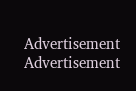Advertisement
Advertisement